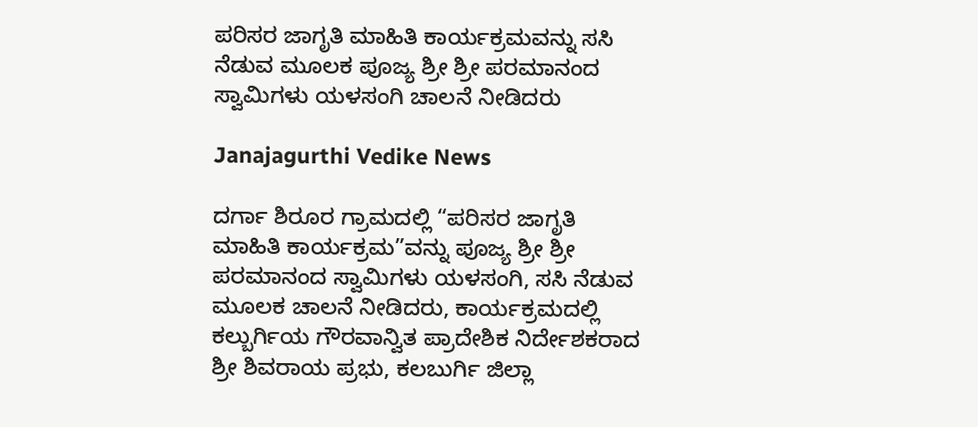ಪರಿಸರ ಜಾಗೃತಿ ಮಾಹಿತಿ ಕಾರ್ಯಕ್ರಮವನ್ನು ಸಸಿ ನೆಡುವ ಮೂಲಕ ಪೂಜ್ಯ ಶ್ರೀ ಶ್ರೀ ಪರಮಾನಂದ ಸ್ವಾಮಿಗಳು ಯಳಸಂಗಿ ಚಾಲನೆ ನೀಡಿದರು

Janajagurthi Vedike News

ದರ್ಗಾ ಶಿರೂರ ಗ್ರಾಮದಲ್ಲಿ “ಪರಿಸರ ಜಾಗೃತಿ ಮಾಹಿತಿ ಕಾರ್ಯಕ್ರಮ”ವನ್ನು ಪೂಜ್ಯ ಶ್ರೀ ಶ್ರೀ ಪರಮಾನಂದ ಸ್ವಾಮಿಗಳು ಯಳಸಂಗಿ, ಸಸಿ ನೆಡುವ ಮೂಲಕ ಚಾಲನೆ ನೀಡಿದರು, ಕಾರ್ಯಕ್ರಮದಲ್ಲಿ ಕಲ್ಬುರ್ಗಿಯ ಗೌರವಾನ್ವಿತ ಪ್ರಾದೇಶಿಕ ನಿರ್ದೇಶಕರಾದ ಶ್ರೀ ಶಿವರಾಯ ಪ್ರಭು, ಕಲಬುರ್ಗಿ ಜಿಲ್ಲಾ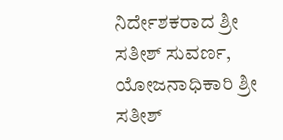ನಿರ್ದೇಶಕರಾದ ಶ್ರೀ ಸತೀಶ್ ಸುವರ್ಣ, ಯೋಜನಾಧಿಕಾರಿ ಶ್ರೀ ಸತೀಶ್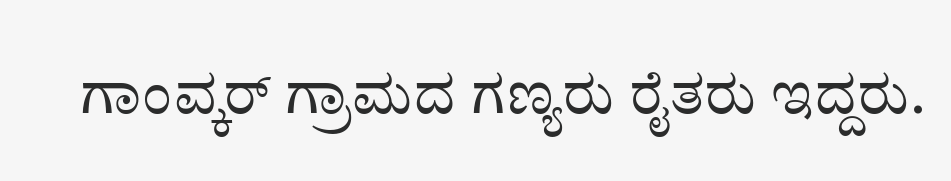ಗಾಂವ್ಕರ್ ಗ್ರಾಮದ ಗಣ್ಯರು ರೈತರು ಇದ್ದರು.